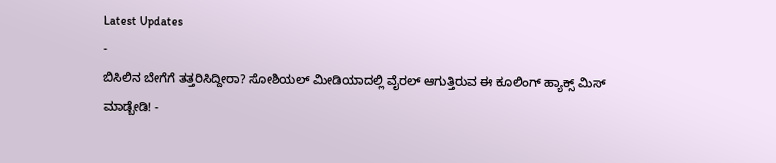Latest Updates
-
ಬಿಸಿಲಿನ ಬೇಗೆಗೆ ತತ್ತರಿಸಿದ್ದೀರಾ? ಸೋಶಿಯಲ್ ಮೀಡಿಯಾದಲ್ಲಿ ವೈರಲ್ ಆಗುತ್ತಿರುವ ಈ ಕೂಲಿಂಗ್ ಹ್ಯಾಕ್ಸ್ ಮಿಸ್ ಮಾಡ್ಬೇಡಿ! -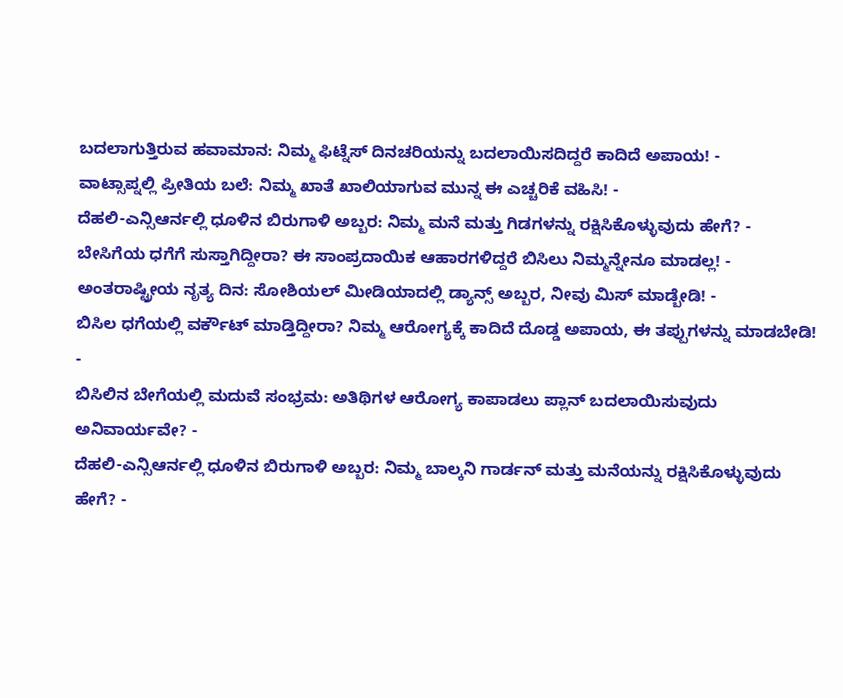ಬದಲಾಗುತ್ತಿರುವ ಹವಾಮಾನ: ನಿಮ್ಮ ಫಿಟ್ನೆಸ್ ದಿನಚರಿಯನ್ನು ಬದಲಾಯಿಸದಿದ್ದರೆ ಕಾದಿದೆ ಅಪಾಯ! -
ವಾಟ್ಸಾಪ್ನಲ್ಲಿ ಪ್ರೀತಿಯ ಬಲೆ: ನಿಮ್ಮ ಖಾತೆ ಖಾಲಿಯಾಗುವ ಮುನ್ನ ಈ ಎಚ್ಚರಿಕೆ ವಹಿಸಿ! -
ದೆಹಲಿ-ಎನ್ಸಿಆರ್ನಲ್ಲಿ ಧೂಳಿನ ಬಿರುಗಾಳಿ ಅಬ್ಬರ: ನಿಮ್ಮ ಮನೆ ಮತ್ತು ಗಿಡಗಳನ್ನು ರಕ್ಷಿಸಿಕೊಳ್ಳುವುದು ಹೇಗೆ? -
ಬೇಸಿಗೆಯ ಧಗೆಗೆ ಸುಸ್ತಾಗಿದ್ದೀರಾ? ಈ ಸಾಂಪ್ರದಾಯಿಕ ಆಹಾರಗಳಿದ್ದರೆ ಬಿಸಿಲು ನಿಮ್ಮನ್ನೇನೂ ಮಾಡಲ್ಲ! -
ಅಂತರಾಷ್ಟ್ರೀಯ ನೃತ್ಯ ದಿನ: ಸೋಶಿಯಲ್ ಮೀಡಿಯಾದಲ್ಲಿ ಡ್ಯಾನ್ಸ್ ಅಬ್ಬರ, ನೀವು ಮಿಸ್ ಮಾಡ್ಬೇಡಿ! -
ಬಿಸಿಲ ಧಗೆಯಲ್ಲಿ ವರ್ಕೌಟ್ ಮಾಡ್ತಿದ್ದೀರಾ? ನಿಮ್ಮ ಆರೋಗ್ಯಕ್ಕೆ ಕಾದಿದೆ ದೊಡ್ಡ ಅಪಾಯ, ಈ ತಪ್ಪುಗಳನ್ನು ಮಾಡಬೇಡಿ! -
ಬಿಸಿಲಿನ ಬೇಗೆಯಲ್ಲಿ ಮದುವೆ ಸಂಭ್ರಮ: ಅತಿಥಿಗಳ ಆರೋಗ್ಯ ಕಾಪಾಡಲು ಪ್ಲಾನ್ ಬದಲಾಯಿಸುವುದು ಅನಿವಾರ್ಯವೇ? -
ದೆಹಲಿ-ಎನ್ಸಿಆರ್ನಲ್ಲಿ ಧೂಳಿನ ಬಿರುಗಾಳಿ ಅಬ್ಬರ: ನಿಮ್ಮ ಬಾಲ್ಕನಿ ಗಾರ್ಡನ್ ಮತ್ತು ಮನೆಯನ್ನು ರಕ್ಷಿಸಿಕೊಳ್ಳುವುದು ಹೇಗೆ? -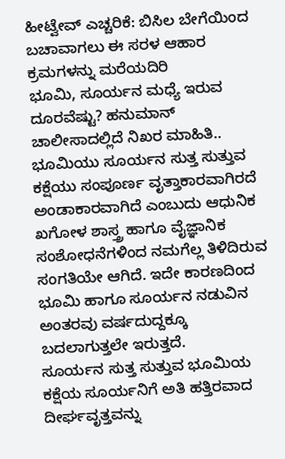ಹೀಟ್ವೇವ್ ಎಚ್ಚರಿಕೆ: ಬಿಸಿಲ ಬೇಗೆಯಿಂದ ಬಚಾವಾಗಲು ಈ ಸರಳ ಆಹಾರ ಕ್ರಮಗಳನ್ನು ಮರೆಯದಿರಿ
ಭೂಮಿ, ಸೂರ್ಯನ ಮಧ್ಯೆ ಇರುವ ದೂರವೆಷ್ಟು? ಹನುಮಾನ್ ಚಾಲೀಸಾದಲ್ಲಿದೆ ನಿಖರ ಮಾಹಿತಿ..
ಭೂಮಿಯು ಸೂರ್ಯನ ಸುತ್ತ ಸುತ್ತುವ ಕಕ್ಷೆಯು ಸಂಪೂರ್ಣ ವೃತ್ತಾಕಾರವಾಗಿರದೆ ಅಂಡಾಕಾರವಾಗಿದೆ ಎಂಬುದು ಆಧುನಿಕ ಖಗೋಳ ಶಾಸ್ತ್ರ ಹಾಗೂ ವೈಜ್ಞಾನಿಕ ಸಂಶೋಧನೆಗಳಿಂದ ನಮಗೆಲ್ಲ ತಿಳಿದಿರುವ ಸಂಗತಿಯೇ ಆಗಿದೆ. ಇದೇ ಕಾರಣದಿಂದ ಭೂಮಿ ಹಾಗೂ ಸೂರ್ಯನ ನಡುವಿನ ಅಂತರವು ವರ್ಷದುದ್ದಕ್ಕೂ ಬದಲಾಗುತ್ತಲೇ ಇರುತ್ತದೆ.
ಸೂರ್ಯನ ಸುತ್ತ ಸುತ್ತುವ ಭೂಮಿಯ ಕಕ್ಷೆಯ ಸೂರ್ಯನಿಗೆ ಅತಿ ಹತ್ತಿರವಾದ ದೀರ್ಘವೃತ್ತವನ್ನು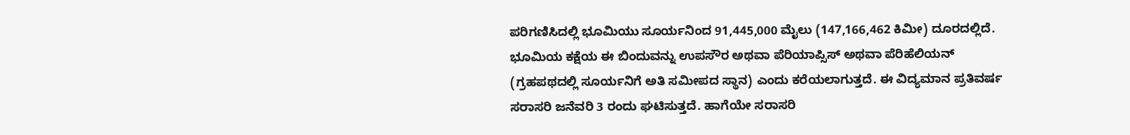ಪರಿಗಣಿಸಿದಲ್ಲಿ ಭೂಮಿಯು ಸೂರ್ಯನಿಂದ 91,445,000 ಮೈಲು (147,166,462 ಕಿಮೀ) ದೂರದಲ್ಲಿದೆ. ಭೂಮಿಯ ಕಕ್ಷೆಯ ಈ ಬಿಂದುವನ್ನು ಉಪಸೌರ ಅಥವಾ ಪೆರಿಯಾಪ್ಸಿಸ್ ಅಥವಾ ಪೆರಿಹೆಲಿಯನ್ (ಗ್ರಹಪಥದಲ್ಲಿ ಸೂರ್ಯನಿಗೆ ಅತಿ ಸಮೀಪದ ಸ್ಥಾನ) ಎಂದು ಕರೆಯಲಾಗುತ್ತದೆ. ಈ ವಿದ್ಯಮಾನ ಪ್ರತಿವರ್ಷ ಸರಾಸರಿ ಜನೆವರಿ 3 ರಂದು ಘಟಿಸುತ್ತದೆ. ಹಾಗೆಯೇ ಸರಾಸರಿ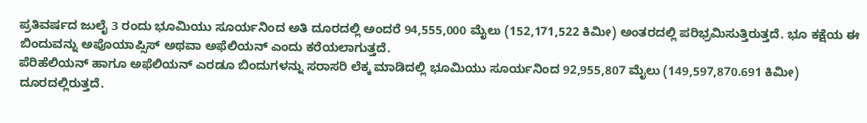ಪ್ರತಿವರ್ಷದ ಜುಲೈ 3 ರಂದು ಭೂಮಿಯು ಸೂರ್ಯನಿಂದ ಅತಿ ದೂರದಲ್ಲಿ ಅಂದರೆ 94,555,000 ಮೈಲು (152,171,522 ಕಿಮೀ) ಅಂತರದಲ್ಲಿ ಪರಿಭ್ರಮಿಸುತ್ತಿರುತ್ತದೆ. ಭೂ ಕಕ್ಷೆಯ ಈ ಬಿಂದುವನ್ನು ಅಪೊಯಾಪ್ಸಿಸ್ ಅಥವಾ ಅಫೆಲಿಯನ್ ಎಂದು ಕರೆಯಲಾಗುತ್ತದೆ.
ಪೆರಿಹೆಲಿಯನ್ ಹಾಗೂ ಅಫೆಲಿಯನ್ ಎರಡೂ ಬಿಂದುಗಳನ್ನು ಸರಾಸರಿ ಲೆಕ್ಕ ಮಾಡಿದಲ್ಲಿ ಭೂಮಿಯು ಸೂರ್ಯನಿಂದ 92,955,807 ಮೈಲು (149,597,870.691 ಕಿಮೀ) ದೂರದಲ್ಲಿರುತ್ತದೆ.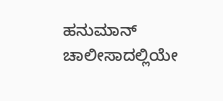ಹನುಮಾನ್ ಚಾಲೀಸಾದಲ್ಲಿಯೇ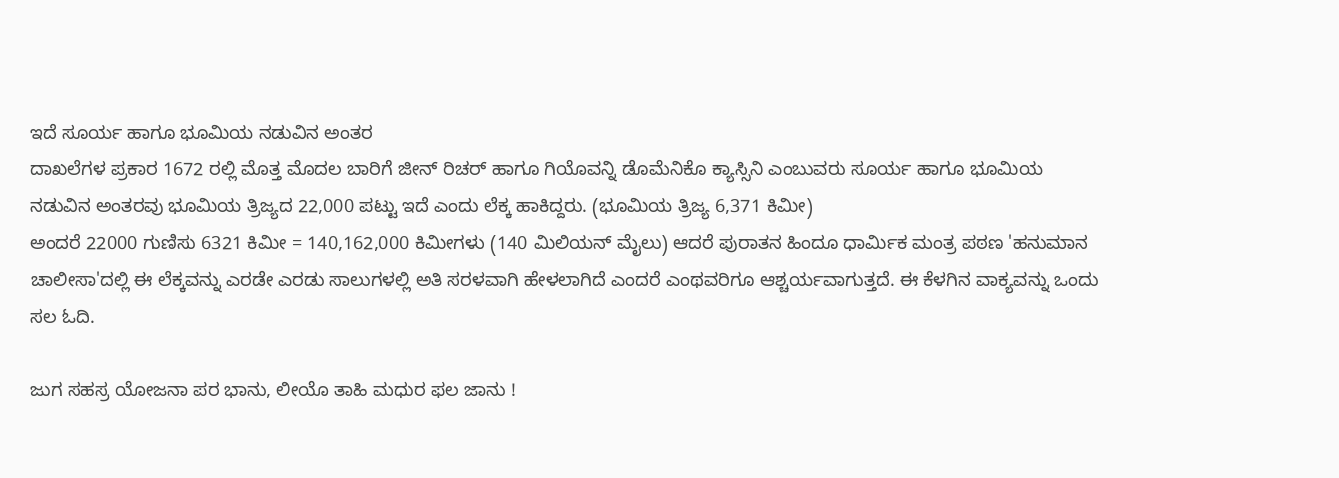ಇದೆ ಸೂರ್ಯ ಹಾಗೂ ಭೂಮಿಯ ನಡುವಿನ ಅಂತರ
ದಾಖಲೆಗಳ ಪ್ರಕಾರ 1672 ರಲ್ಲಿ ಮೊತ್ತ ಮೊದಲ ಬಾರಿಗೆ ಜೀನ್ ರಿಚರ್ ಹಾಗೂ ಗಿಯೊವನ್ನಿ ಡೊಮೆನಿಕೊ ಕ್ಯಾಸ್ಸಿನಿ ಎಂಬುವರು ಸೂರ್ಯ ಹಾಗೂ ಭೂಮಿಯ ನಡುವಿನ ಅಂತರವು ಭೂಮಿಯ ತ್ರಿಜ್ಯದ 22,000 ಪಟ್ಟು ಇದೆ ಎಂದು ಲೆಕ್ಕ ಹಾಕಿದ್ದರು. (ಭೂಮಿಯ ತ್ರಿಜ್ಯ 6,371 ಕಿಮೀ)
ಅಂದರೆ 22000 ಗುಣಿಸು 6321 ಕಿಮೀ = 140,162,000 ಕಿಮೀಗಳು (140 ಮಿಲಿಯನ್ ಮೈಲು) ಆದರೆ ಪುರಾತನ ಹಿಂದೂ ಧಾರ್ಮಿಕ ಮಂತ್ರ ಪಠಣ 'ಹನುಮಾನ ಚಾಲೀಸಾ'ದಲ್ಲಿ ಈ ಲೆಕ್ಕವನ್ನು ಎರಡೇ ಎರಡು ಸಾಲುಗಳಲ್ಲಿ ಅತಿ ಸರಳವಾಗಿ ಹೇಳಲಾಗಿದೆ ಎಂದರೆ ಎಂಥವರಿಗೂ ಆಶ್ಚರ್ಯವಾಗುತ್ತದೆ. ಈ ಕೆಳಗಿನ ವಾಕ್ಯವನ್ನು ಒಂದು ಸಲ ಓದಿ.

ಜುಗ ಸಹಸ್ರ ಯೋಜನಾ ಪರ ಭಾನು, ಲೀಯೊ ತಾಹಿ ಮಧುರ ಫಲ ಜಾನು !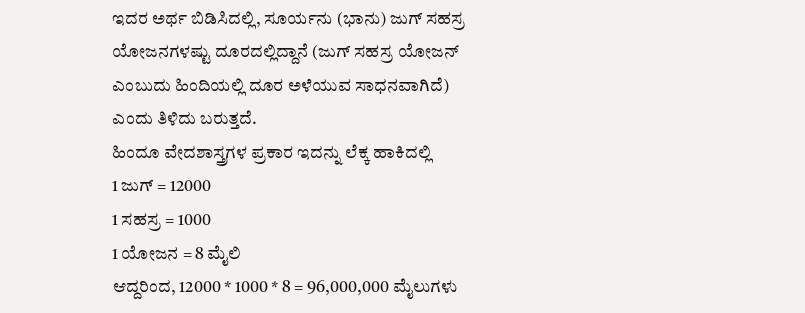ಇದರ ಅರ್ಥ ಬಿಡಿಸಿದಲ್ಲಿ, ಸೂರ್ಯನು (ಭಾನು) ಜುಗ್ ಸಹಸ್ರ ಯೋಜನಗಳಷ್ಟು ದೂರದಲ್ಲಿದ್ದಾನೆ (ಜುಗ್ ಸಹಸ್ರ ಯೋಜನ್ ಎಂಬುದು ಹಿಂದಿಯಲ್ಲಿ ದೂರ ಅಳೆಯುವ ಸಾಧನವಾಗಿದೆ) ಎಂದು ತಿಳಿದು ಬರುತ್ತದೆ.
ಹಿಂದೂ ವೇದಶಾಸ್ತ್ರಗಳ ಪ್ರಕಾರ ಇದನ್ನು ಲೆಕ್ಕ ಹಾಕಿದಲ್ಲಿ
1 ಜುಗ್ = 12000
1 ಸಹಸ್ರ = 1000
1 ಯೋಜನ = 8 ಮೈಲಿ
ಆದ್ದರಿಂದ, 12000 * 1000 * 8 = 96,000,000 ಮೈಲುಗಳು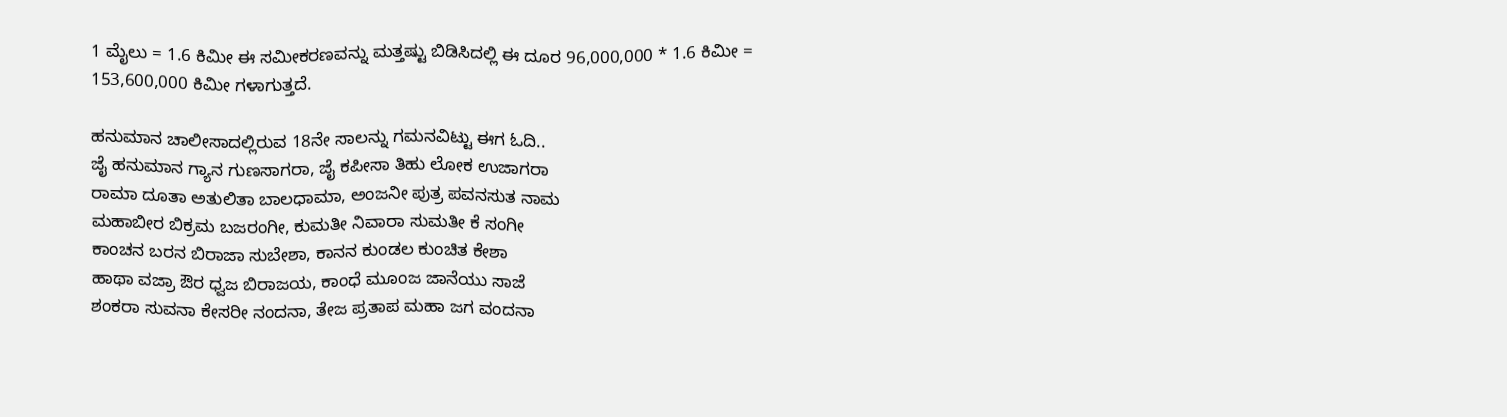1 ಮೈಲು = 1.6 ಕಿಮೀ ಈ ಸಮೀಕರಣವನ್ನು ಮತ್ತಷ್ಟು ಬಿಡಿಸಿದಲ್ಲಿ ಈ ದೂರ 96,000,000 * 1.6 ಕಿಮೀ = 153,600,000 ಕಿಮೀ ಗಳಾಗುತ್ತದೆ.

ಹನುಮಾನ ಚಾಲೀಸಾದಲ್ಲಿರುವ 18ನೇ ಸಾಲನ್ನು ಗಮನವಿಟ್ಟು ಈಗ ಓದಿ..
ಜೈ ಹನುಮಾನ ಗ್ಯಾನ ಗುಣಸಾಗರಾ, ಜೈ ಕಪೀಸಾ ತಿಹು ಲೋಕ ಉಜಾಗರಾ
ರಾಮಾ ದೂತಾ ಅತುಲಿತಾ ಬಾಲಧಾಮಾ, ಅಂಜನೀ ಪುತ್ರ ಪವನಸುತ ನಾಮ
ಮಹಾಬೀರ ಬಿಕ್ರಮ ಬಜರಂಗೀ, ಕುಮತೀ ನಿವಾರಾ ಸುಮತೀ ಕೆ ಸಂಗೀ
ಕಾಂಚನ ಬರನ ಬಿರಾಜಾ ಸುಬೇಶಾ, ಕಾನನ ಕುಂಡಲ ಕುಂಚಿತ ಕೇಶಾ
ಹಾಥಾ ವಜ್ರಾ ಔರ ಧ್ವಜ ಬಿರಾಜಯ, ಕಾಂಧೆ ಮೂಂಜ ಜಾನೆಯು ಸಾಜೆ
ಶಂಕರಾ ಸುವನಾ ಕೇಸರೀ ನಂದನಾ, ತೇಜ ಪ್ರತಾಪ ಮಹಾ ಜಗ ವಂದನಾ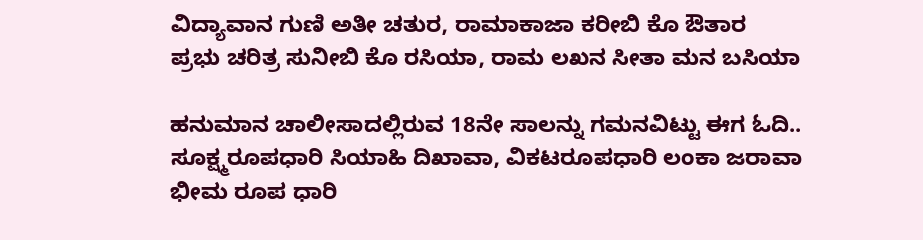ವಿದ್ಯಾವಾನ ಗುಣಿ ಅತೀ ಚತುರ, ರಾಮಾಕಾಜಾ ಕರೀಬಿ ಕೊ ಔತಾರ
ಪ್ರಭು ಚರಿತ್ರ ಸುನೀಬಿ ಕೊ ರಸಿಯಾ, ರಾಮ ಲಖನ ಸೀತಾ ಮನ ಬಸಿಯಾ

ಹನುಮಾನ ಚಾಲೀಸಾದಲ್ಲಿರುವ 18ನೇ ಸಾಲನ್ನು ಗಮನವಿಟ್ಟು ಈಗ ಓದಿ..
ಸೂಕ್ಷ್ಮರೂಪಧಾರಿ ಸಿಯಾಹಿ ದಿಖಾವಾ, ವಿಕಟರೂಪಧಾರಿ ಲಂಕಾ ಜರಾವಾ
ಭೀಮ ರೂಪ ಧಾರಿ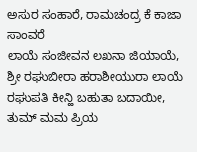ಅಸುರ ಸಂಹಾರೆ, ರಾಮಚಂದ್ರ ಕೆ ಕಾಜಾ ಸಾಂವರೆ
ಲಾಯೆ ಸಂಜೀವನ ಲಖನಾ ಜಿಯಾಯೆ, ಶ್ರೀ ರಘುಬೀರಾ ಹರಾಶೀಯುರಾ ಲಾಯೆ
ರಘುಪತಿ ಕೀನ್ಹಿ ಬಹುತಾ ಬದಾಯೀ, ತುಮ್ ಮಮ ಪ್ರಿಯ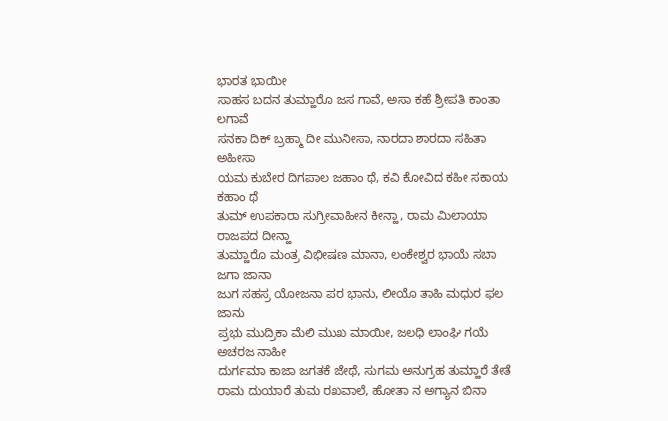ಭಾರತ ಭಾಯೀ
ಸಾಹಸ ಬದನ ತುಮ್ಹಾರೊ ಜಸ ಗಾವೆ, ಅಸಾ ಕಹೆ ಶ್ರೀಪತಿ ಕಾಂತಾ ಲಗಾವೆ
ಸನಕಾ ದಿಕ್ ಬ್ರಹ್ಮಾ ದೀ ಮುನೀಸಾ, ನಾರದಾ ಶಾರದಾ ಸಹಿತಾ ಅಹೀಸಾ
ಯಮ ಕುಬೇರ ದಿಗಪಾಲ ಜಹಾಂ ಥೆ, ಕವಿ ಕೋವಿದ ಕಹೀ ಸಕಾಯ ಕಹಾಂ ಥೆ
ತುಮ್ ಉಪಕಾರಾ ಸುಗ್ರೀವಾಹೀನ ಕೀನ್ಹಾ, ರಾಮ ಮಿಲಾಯಾ ರಾಜಪದ ದೀನ್ಹಾ
ತುಮ್ಹಾರೊ ಮಂತ್ರ ವಿಭೀಷಣ ಮಾನಾ, ಲಂಕೇಶ್ವರ ಭಾಯೆ ಸಬಾ ಜಗಾ ಜಾನಾ
ಜುಗ ಸಹಸ್ರ ಯೋಜನಾ ಪರ ಭಾನು, ಲೀಯೊ ತಾಹಿ ಮಧುರ ಫಲ ಜಾನು
ಪ್ರಭು ಮುದ್ರಿಕಾ ಮೆಲಿ ಮುಖ ಮಾಯೀ, ಜಲಧಿ ಲಾಂಘಿ ಗಯೆ ಅಚರಜ ನಾಹೀ
ದುರ್ಗಮಾ ಕಾಜಾ ಜಗತಕೆ ಜೇಥೆ, ಸುಗಮ ಅನುಗ್ರಹ ತುಮ್ಹಾರೆ ತೇತೆ
ರಾಮ ದುಯಾರೆ ತುಮ ರಖವಾಲೆ, ಹೋತಾ ನ ಅಗ್ಯಾನ ಬಿನಾ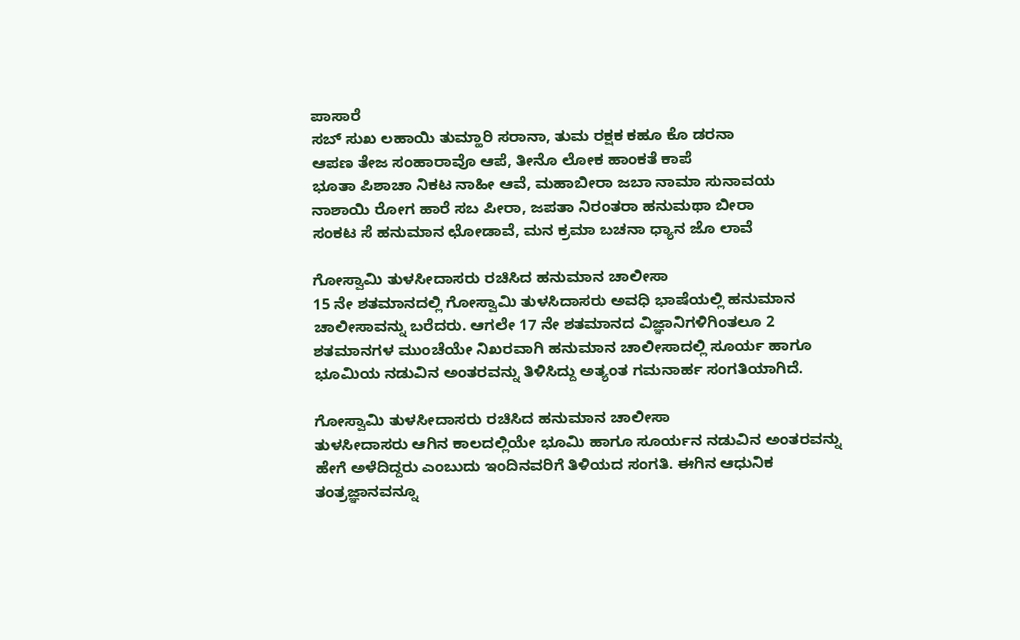ಪಾಸಾರೆ
ಸಬ್ ಸುಖ ಲಹಾಯಿ ತುಮ್ಹಾರಿ ಸರಾನಾ, ತುಮ ರಕ್ಷಕ ಕಹೂ ಕೊ ಡರನಾ
ಆಪಣ ತೇಜ ಸಂಹಾರಾವೊ ಆಪೆ, ತೀನೊ ಲೋಕ ಹಾಂಕತೆ ಕಾಪೆ
ಭೂತಾ ಪಿಶಾಚಾ ನಿಕಟ ನಾಹೀ ಆವೆ, ಮಹಾಬೀರಾ ಜಬಾ ನಾಮಾ ಸುನಾವಯ
ನಾಶಾಯಿ ರೋಗ ಹಾರೆ ಸಬ ಪೀರಾ, ಜಪತಾ ನಿರಂತರಾ ಹನುಮಥಾ ಬೀರಾ
ಸಂಕಟ ಸೆ ಹನುಮಾನ ಛೋಡಾವೆ, ಮನ ಕ್ರಮಾ ಬಚನಾ ಧ್ಯಾನ ಜೊ ಲಾವೆ

ಗೋಸ್ವಾಮಿ ತುಳಸೀದಾಸರು ರಚಿಸಿದ ಹನುಮಾನ ಚಾಲೀಸಾ
15 ನೇ ಶತಮಾನದಲ್ಲಿ ಗೋಸ್ವಾಮಿ ತುಳಸಿದಾಸರು ಅವಧಿ ಭಾಷೆಯಲ್ಲಿ ಹನುಮಾನ ಚಾಲೀಸಾವನ್ನು ಬರೆದರು. ಆಗಲೇ 17 ನೇ ಶತಮಾನದ ವಿಜ್ಞಾನಿಗಳಿಗಿಂತಲೂ 2 ಶತಮಾನಗಳ ಮುಂಚೆಯೇ ನಿಖರವಾಗಿ ಹನುಮಾನ ಚಾಲೀಸಾದಲ್ಲಿ ಸೂರ್ಯ ಹಾಗೂ ಭೂಮಿಯ ನಡುವಿನ ಅಂತರವನ್ನು ತಿಳಿಸಿದ್ದು ಅತ್ಯಂತ ಗಮನಾರ್ಹ ಸಂಗತಿಯಾಗಿದೆ.

ಗೋಸ್ವಾಮಿ ತುಳಸೀದಾಸರು ರಚಿಸಿದ ಹನುಮಾನ ಚಾಲೀಸಾ
ತುಳಸೀದಾಸರು ಆಗಿನ ಕಾಲದಲ್ಲಿಯೇ ಭೂಮಿ ಹಾಗೂ ಸೂರ್ಯನ ನಡುವಿನ ಅಂತರವನ್ನು ಹೇಗೆ ಅಳೆದಿದ್ದರು ಎಂಬುದು ಇಂದಿನವರಿಗೆ ತಿಳಿಯದ ಸಂಗತಿ. ಈಗಿನ ಆಧುನಿಕ ತಂತ್ರಜ್ಞಾನವನ್ನೂ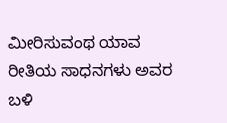ಮೀರಿಸುವಂಥ ಯಾವ ರೀತಿಯ ಸಾಧನಗಳು ಅವರ ಬಳಿ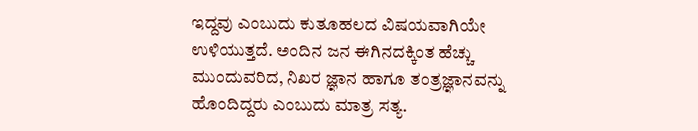ಇದ್ದವು ಎಂಬುದು ಕುತೂಹಲದ ವಿಷಯವಾಗಿಯೇ ಉಳಿಯುತ್ತದೆ. ಅಂದಿನ ಜನ ಈಗಿನದಕ್ಕಿಂತ ಹೆಚ್ಚು ಮುಂದುವರಿದ, ನಿಖರ ಜ್ಞಾನ ಹಾಗೂ ತಂತ್ರಜ್ಞಾನವನ್ನು ಹೊಂದಿದ್ದರು ಎಂಬುದು ಮಾತ್ರ ಸತ್ಯ.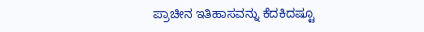ಪ್ರಾಚೀನ ಇತಿಹಾಸವನ್ನು ಕೆದಕಿದಷ್ಟೂ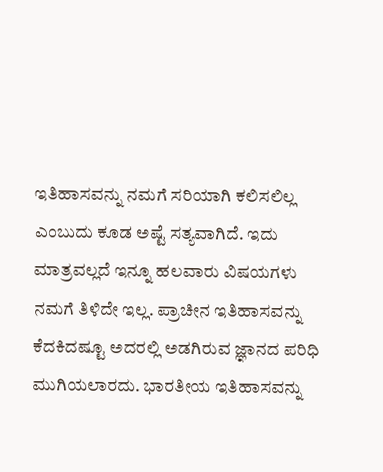ಇತಿಹಾಸವನ್ನು ನಮಗೆ ಸರಿಯಾಗಿ ಕಲಿಸಲಿಲ್ಲ ಎಂಬುದು ಕೂಡ ಅಷ್ಟೆ ಸತ್ಯವಾಗಿದೆ. ಇದು ಮಾತ್ರವಲ್ಲದೆ ಇನ್ನೂ ಹಲವಾರು ವಿಷಯಗಳು ನಮಗೆ ತಿಳಿದೇ ಇಲ್ಲ. ಪ್ರಾಚೀನ ಇತಿಹಾಸವನ್ನು ಕೆದಕಿದಷ್ಟೂ ಅದರಲ್ಲಿ ಅಡಗಿರುವ ಜ್ಞಾನದ ಪರಿಧಿ ಮುಗಿಯಲಾರದು. ಭಾರತೀಯ ಇತಿಹಾಸವನ್ನು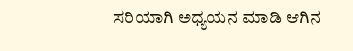ಸರಿಯಾಗಿ ಅಧ್ಯಯನ ಮಾಡಿ ಆಗಿನ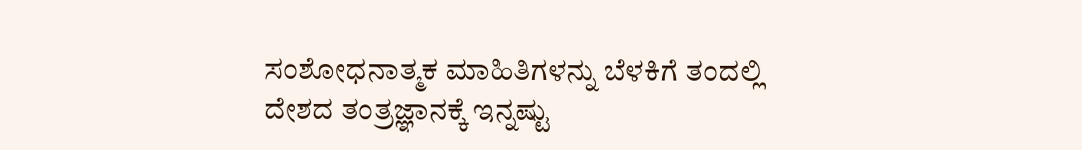ಸಂಶೋಧನಾತ್ಮಕ ಮಾಹಿತಿಗಳನ್ನು ಬೆಳಕಿಗೆ ತಂದಲ್ಲಿ ದೇಶದ ತಂತ್ರಜ್ಞಾನಕ್ಕೆ ಇನ್ನಷ್ಟು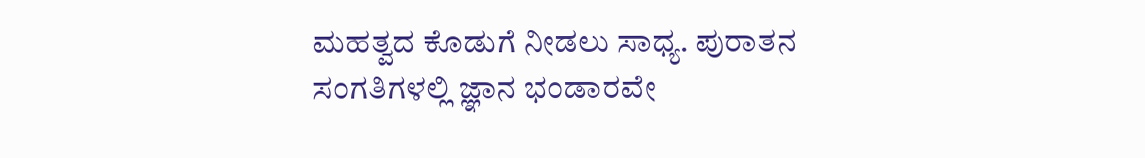ಮಹತ್ವದ ಕೊಡುಗೆ ನೀಡಲು ಸಾಧ್ಯ. ಪುರಾತನ ಸಂಗತಿಗಳಲ್ಲಿ ಜ್ಞಾನ ಭಂಡಾರವೇ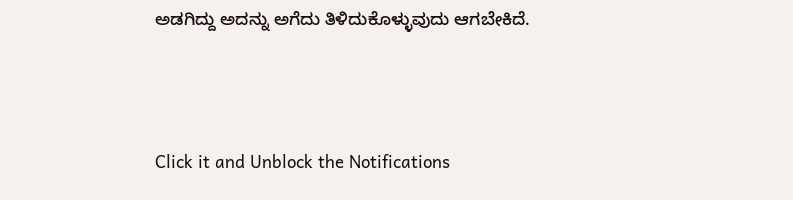ಅಡಗಿದ್ದು ಅದನ್ನು ಅಗೆದು ತಿಳಿದುಕೊಳ್ಳುವುದು ಆಗಬೇಕಿದೆ.



Click it and Unblock the Notifications